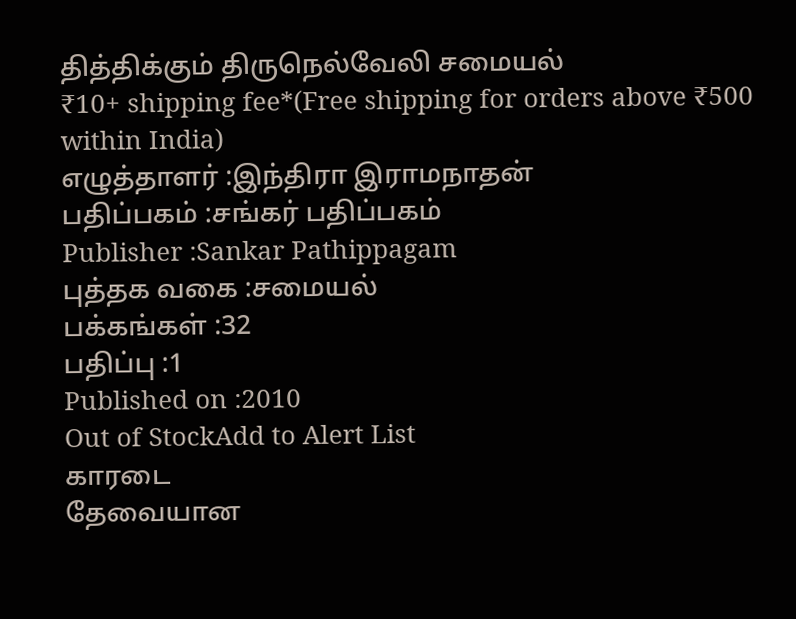தித்திக்கும் திருநெல்வேலி சமையல்
₹10+ shipping fee*(Free shipping for orders above ₹500 within India)
எழுத்தாளர் :இந்திரா இராமநாதன்
பதிப்பகம் :சங்கர் பதிப்பகம்
Publisher :Sankar Pathippagam
புத்தக வகை :சமையல்
பக்கங்கள் :32
பதிப்பு :1
Published on :2010
Out of StockAdd to Alert List
காரடை
தேவையான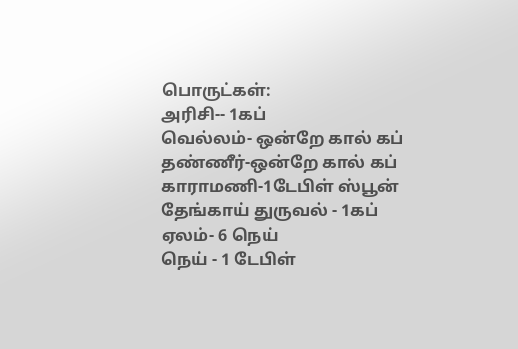பொருட்கள்:
அரிசி-- 1கப்
வெல்லம்- ஒன்றே கால் கப்
தண்ணீர்-ஒன்றே கால் கப்
காராமணி-1டேபிள் ஸ்பூன்
தேங்காய் துருவல் - 1கப்
ஏலம்- 6 நெய்
நெய் - 1 டேபிள்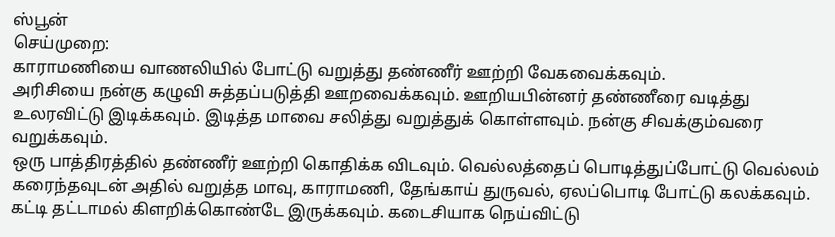ஸ்பூன்
செய்முறை:
காராமணியை வாணலியில் போட்டு வறுத்து தண்ணீர் ஊற்றி வேகவைக்கவும்.
அரிசியை நன்கு கழுவி சுத்தப்படுத்தி ஊறவைக்கவும். ஊறியபின்னர் தண்ணீரை வடித்து உலரவிட்டு இடிக்கவும். இடித்த மாவை சலித்து வறுத்துக் கொள்ளவும். நன்கு சிவக்கும்வரை வறுக்கவும்.
ஒரு பாத்திரத்தில் தண்ணீர் ஊற்றி கொதிக்க விடவும். வெல்லத்தைப் பொடித்துப்போட்டு வெல்லம் கரைந்தவுடன் அதில் வறுத்த மாவு, காராமணி, தேங்காய் துருவல், ஏலப்பொடி போட்டு கலக்கவும்.
கட்டி தட்டாமல் கிளறிக்கொண்டே இருக்கவும். கடைசியாக நெய்விட்டு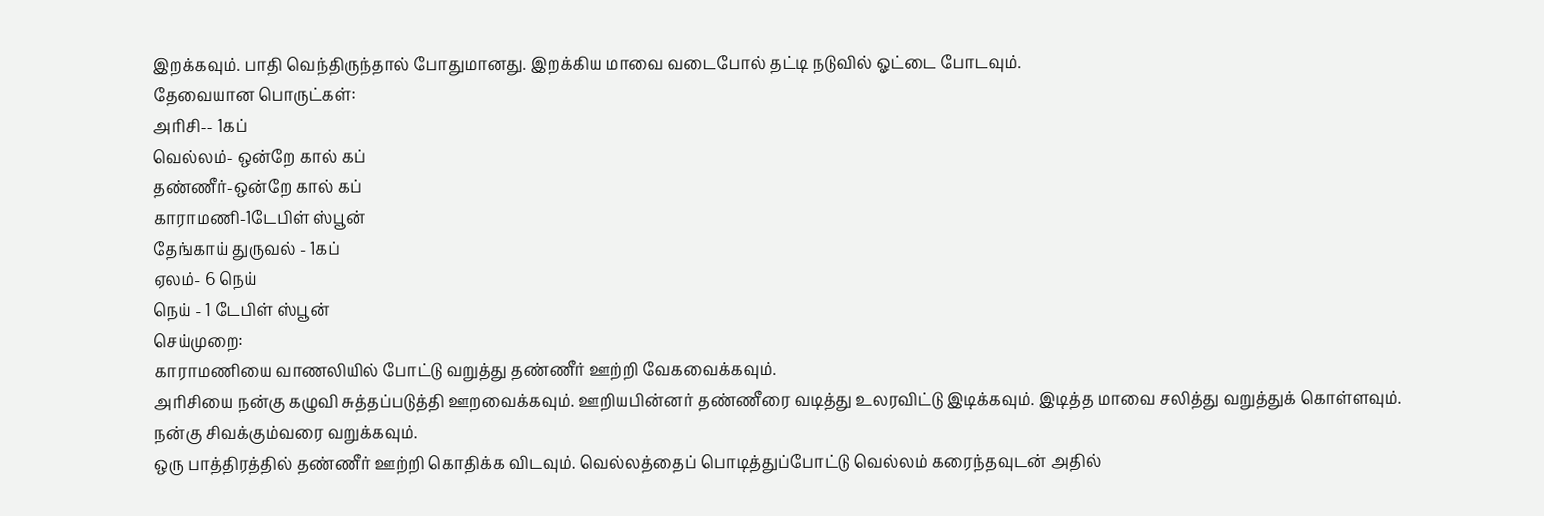இறக்கவும். பாதி வெந்திருந்தால் போதுமானது. இறக்கிய மாவை வடைபோல் தட்டி நடுவில் ஓட்டை போடவும்.
தேவையான பொருட்கள்:
அரிசி-- 1கப்
வெல்லம்- ஒன்றே கால் கப்
தண்ணீர்-ஒன்றே கால் கப்
காராமணி-1டேபிள் ஸ்பூன்
தேங்காய் துருவல் - 1கப்
ஏலம்- 6 நெய்
நெய் - 1 டேபிள் ஸ்பூன்
செய்முறை:
காராமணியை வாணலியில் போட்டு வறுத்து தண்ணீர் ஊற்றி வேகவைக்கவும்.
அரிசியை நன்கு கழுவி சுத்தப்படுத்தி ஊறவைக்கவும். ஊறியபின்னர் தண்ணீரை வடித்து உலரவிட்டு இடிக்கவும். இடித்த மாவை சலித்து வறுத்துக் கொள்ளவும். நன்கு சிவக்கும்வரை வறுக்கவும்.
ஒரு பாத்திரத்தில் தண்ணீர் ஊற்றி கொதிக்க விடவும். வெல்லத்தைப் பொடித்துப்போட்டு வெல்லம் கரைந்தவுடன் அதில்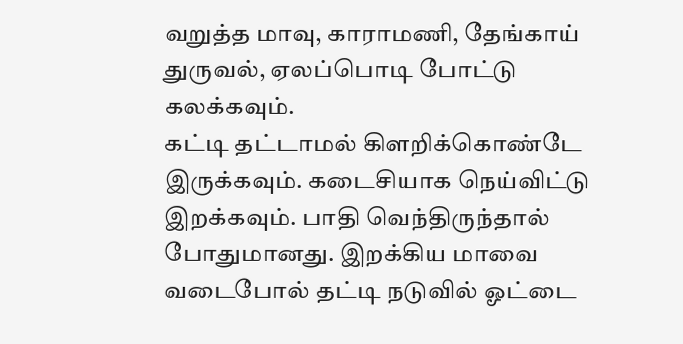வறுத்த மாவு, காராமணி, தேங்காய் துருவல், ஏலப்பொடி போட்டு கலக்கவும்.
கட்டி தட்டாமல் கிளறிக்கொண்டே இருக்கவும். கடைசியாக நெய்விட்டு இறக்கவும். பாதி வெந்திருந்தால் போதுமானது. இறக்கிய மாவை வடைபோல் தட்டி நடுவில் ஓட்டை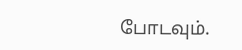போடவும்.